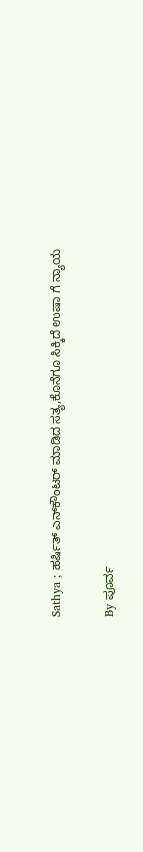Sathya ; ಹರ್ಷಿತ್ ಎನ್‌ಕೌಂಟರ್ ಮಾಡಿದ ಸತ್ಯ,ಕೊನೆಗೂ ಸಿಕ್ಕಿದೆ ಉಷಾ ಗೆ ನ್ಯಾಯ

By ಪೂರ್ವ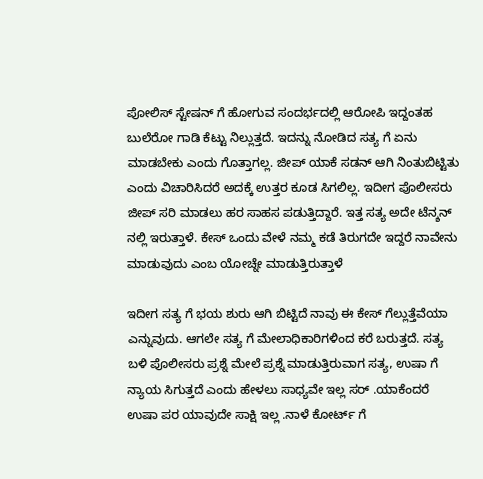ಪೋಲಿಸ್ ಸ್ಟೇಷನ್ ಗೆ ಹೋಗುವ ಸಂದರ್ಭದಲ್ಲಿ ಆರೋಪಿ ಇದ್ದಂತಹ ಬುಲೆರೋ ಗಾಡಿ ಕೆಟ್ಟು ನಿಲ್ಲುತ್ತದೆ. ಇದನ್ನು ನೋಡಿದ ಸತ್ಯ ಗೆ ಏನು ಮಾಡಬೇಕು ಎಂದು ಗೊತ್ತಾಗಲ್ಲ. ಜೀಪ್ ಯಾಕೆ ಸಡನ್ ಆಗಿ ನಿಂತುಬಿಟ್ಟಿತು ಎಂದು ವಿಚಾರಿಸಿದರೆ ಅದಕ್ಕೆ ಉತ್ತರ ಕೂಡ ಸಿಗಲಿಲ್ಲ. ಇದೀಗ ಪೊಲೀಸರು ಜೀಪ್ ಸರಿ ಮಾಡಲು ಹರ ಸಾಹಸ ಪಡುತ್ತಿದ್ದಾರೆ. ಇತ್ತ ಸತ್ಯ ಅದೇ ಟೆನ್ಶನ್ ನಲ್ಲಿ ಇರುತ್ತಾಳೆ. ಕೇಸ್ ಒಂದು ವೇಳೆ ನಮ್ಮ ಕಡೆ ತಿರುಗದೇ ಇದ್ದರೆ ನಾವೇನು ಮಾಡುವುದು ಎಂಬ ಯೋಚ್ನೇ ಮಾಡುತ್ತಿರುತ್ತಾಳೆ

ಇದೀಗ ಸತ್ಯ ಗೆ ಭಯ ಶುರು ಆಗಿ ಬಿಟ್ಟಿದೆ ನಾವು ಈ ಕೇಸ್ ಗೆಲ್ಲುತ್ತೆವೆಯಾ ಎನ್ನುವುದು. ಆಗಲೇ ಸತ್ಯ ಗೆ ಮೇಲಾಧಿಕಾರಿಗಳಿಂದ ಕರೆ ಬರುತ್ತದೆ. ಸತ್ಯ ಬಳಿ ಪೊಲೀಸರು ಪ್ರಶ್ನೆ ಮೇಲೆ ಪ್ರಶ್ನೆ ಮಾಡುತ್ತಿರುವಾಗ ಸತ್ಯ, ಉಷಾ ಗೆ ನ್ಯಾಯ ಸಿಗುತ್ತದೆ ಎಂದು ಹೇಳಲು ಸಾಧ್ಯವೇ ಇಲ್ಲ ಸರ್ .ಯಾಕೆಂದರೆ ಉಷಾ ಪರ ಯಾವುದೇ ಸಾಕ್ಷಿ ಇಲ್ಲ .ನಾಳೆ ಕೋರ್ಟ್ ಗೆ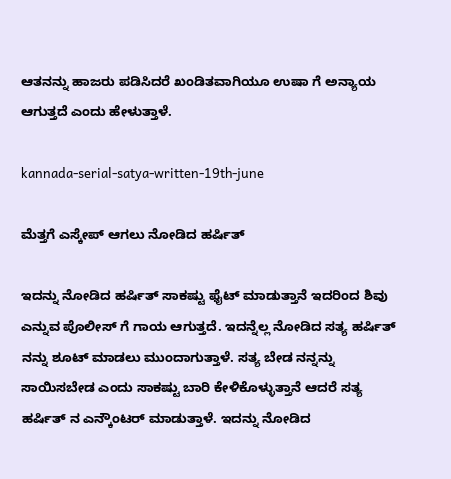ಆತನನ್ನು ಹಾಜರು ಪಡಿಸಿದರೆ ಖಂಡಿತವಾಗಿಯೂ ಉಷಾ ಗೆ ಅನ್ಯಾಯ ಆಗುತ್ತದೆ ಎಂದು ಹೇಳುತ್ತಾಳೆ.

kannada-serial-satya-written-19th-june

ಮೆತ್ತಗೆ ಎಸ್ಕೇಪ್ ಆಗಲು ನೋಡಿದ ಹರ್ಷಿತ್

ಇದನ್ನು ನೋಡಿದ ಹರ್ಷಿತ್ ಸಾಕಷ್ಟು ಫೈಟ್ ಮಾಡುತ್ತಾನೆ ಇದರಿಂದ ಶಿವು ಎನ್ನುವ ಪೊಲೀಸ್ ಗೆ ಗಾಯ ಆಗುತ್ತದೆ. ಇದನ್ನೆಲ್ಲ ನೋಡಿದ ಸತ್ಯ ಹರ್ಷಿತ್ ನನ್ನು ಶೂಟ್ ಮಾಡಲು ಮುಂದಾಗುತ್ತಾಳೆ. ಸತ್ಯ ಬೇಡ ನನ್ನನ್ನು ಸಾಯಿಸಬೇಡ ಎಂದು ಸಾಕಷ್ಟು ಬಾರಿ ಕೇಳಿಕೊಳ್ಳುತ್ತಾನೆ ಆದರೆ ಸತ್ಯ ಹರ್ಷಿತ್ ನ ಎನ್ಕೌಂಟರ್ ಮಾಡುತ್ತಾಳೆ. ಇದನ್ನು ನೋಡಿದ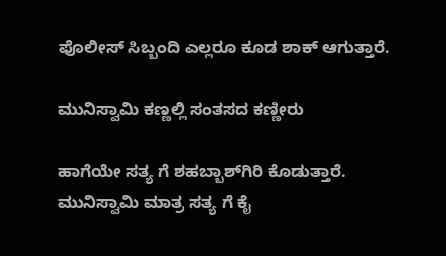ಪೊಲೀಸ್ ಸಿಬ್ಬಂದಿ ಎಲ್ಲರೂ ಕೂಡ ಶಾಕ್ ಆಗುತ್ತಾರೆ.

ಮುನಿಸ್ವಾಮಿ ಕಣ್ಣಲ್ಲಿ ಸಂತಸದ ಕಣ್ಣೀರು

ಹಾಗೆಯೇ ಸತ್ಯ ಗೆ ಶಹಬ್ಬಾಶ್‌ಗಿರಿ ಕೊಡುತ್ತಾರೆ. ಮುನಿಸ್ವಾಮಿ ಮಾತ್ರ ಸತ್ಯ ಗೆ ಕೈ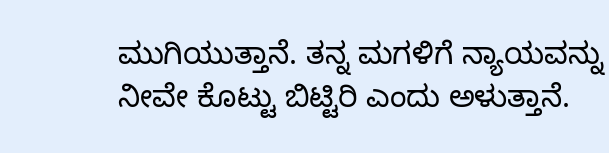ಮುಗಿಯುತ್ತಾನೆ. ತನ್ನ ಮಗಳಿಗೆ ನ್ಯಾಯವನ್ನು ನೀವೇ ಕೊಟ್ಟು ಬಿಟ್ಟಿರಿ ಎಂದು ಅಳುತ್ತಾನೆ.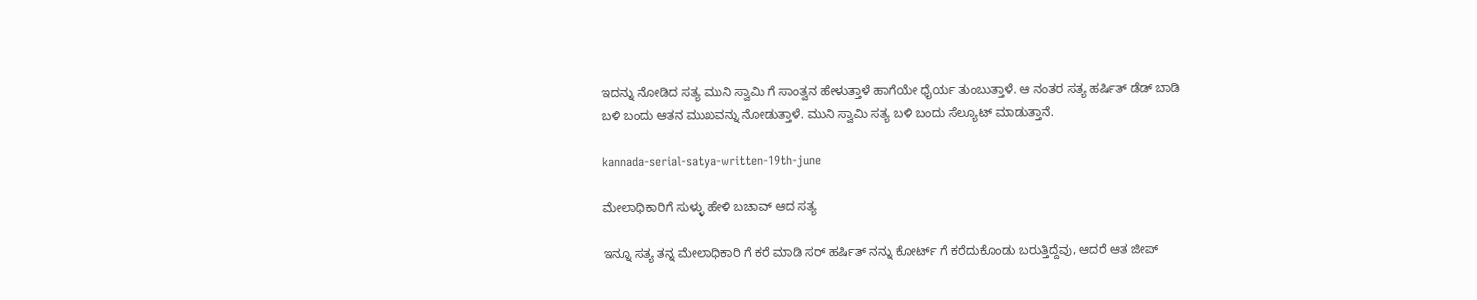ಇದನ್ನು ನೋಡಿದ ಸತ್ಯ ಮುನಿ ಸ್ವಾಮಿ ಗೆ ಸಾಂತ್ವನ ಹೇಳುತ್ತಾಳೆ ಹಾಗೆಯೇ ಧೈರ್ಯ ತುಂಬುತ್ತಾಳೆ. ಆ ನಂತರ ಸತ್ಯ ಹರ್ಷಿತ್ ಡೆಡ್ ಬಾಡಿ ಬಳಿ ಬಂದು ಆತನ ಮುಖವನ್ನು ನೋಡುತ್ತಾಳೆ. ಮುನಿ ಸ್ವಾಮಿ ಸತ್ಯ ಬಳಿ ಬಂದು ಸೆಲ್ಯೂಟ್ ಮಾಡುತ್ತಾನೆ.

kannada-serial-satya-written-19th-june

ಮೇಲಾಧಿಕಾರಿಗೆ ಸುಳ್ಳು ಹೇಳಿ ಬಚಾವ್ ಆದ ಸತ್ಯ

ಇನ್ನೂ ಸತ್ಯ ತನ್ನ ಮೇಲಾಧಿಕಾರಿ ಗೆ ಕರೆ ಮಾಡಿ ಸರ್ ಹರ್ಷಿತ್ ನನ್ನು ಕೋರ್ಟ್ ಗೆ ಕರೆದುಕೊಂಡು ಬರುತ್ತಿದ್ದೆವು, ಆದರೆ ಆತ ಜೀಪ್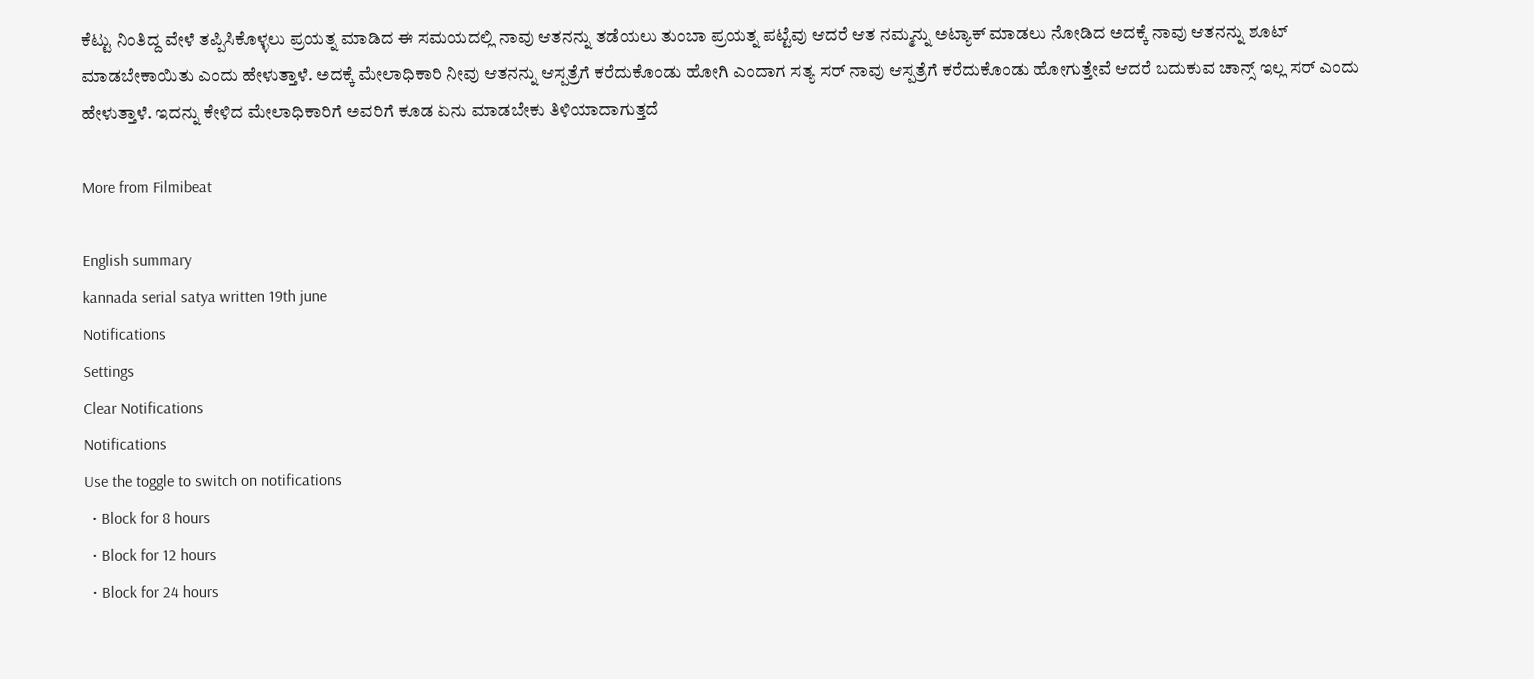ಕೆಟ್ಟು ನಿಂತಿದ್ದ ವೇಳೆ ತಪ್ಪಿಸಿಕೊಳ್ಳಲು ಪ್ರಯತ್ನ ಮಾಡಿದ ಈ ಸಮಯದಲ್ಲಿ ನಾವು ಆತನನ್ನು ತಡೆಯಲು ತುಂಬಾ ಪ್ರಯತ್ನ ಪಟ್ಟೆವು ಆದರೆ ಆತ ನಮ್ಮನ್ನು ಅಟ್ಯಾಕ್ ಮಾಡಲು ನೋಡಿದ ಅದಕ್ಕೆ ನಾವು ಆತನನ್ನು ಶೂಟ್ ಮಾಡಬೇಕಾಯಿತು ಎಂದು ಹೇಳುತ್ತಾಳೆ. ಅದಕ್ಕೆ ಮೇಲಾಧಿಕಾರಿ ನೀವು ಆತನನ್ನು ಆಸ್ಪತ್ರೆಗೆ ಕರೆದುಕೊಂಡು ಹೋಗಿ ಎಂದಾಗ ಸತ್ಯ ಸರ್ ನಾವು ಆಸ್ಪತ್ರೆಗೆ ಕರೆದುಕೊಂಡು ಹೋಗುತ್ತೇವೆ ಆದರೆ ಬದುಕುವ ಚಾನ್ಸ್ ಇಲ್ಲ ಸರ್ ಎಂದು ಹೇಳುತ್ತಾಳೆ. ಇದನ್ನು ಕೇಳಿದ ಮೇಲಾಧಿಕಾರಿಗೆ ಅವರಿಗೆ ಕೂಡ ಏನು ಮಾಡಬೇಕು ತಿಳಿಯಾದಾಗುತ್ತದೆ

More from Filmibeat

English summary
kannada serial satya written 19th june
Notifications
Settings
Clear Notifications
Notifications
Use the toggle to switch on notifications
  • Block for 8 hours
  • Block for 12 hours
  • Block for 24 hours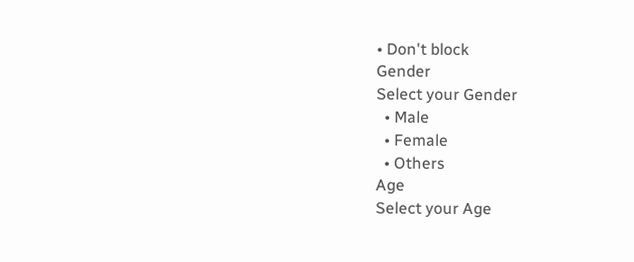• Don't block
Gender
Select your Gender
  • Male
  • Female
  • Others
Age
Select your Age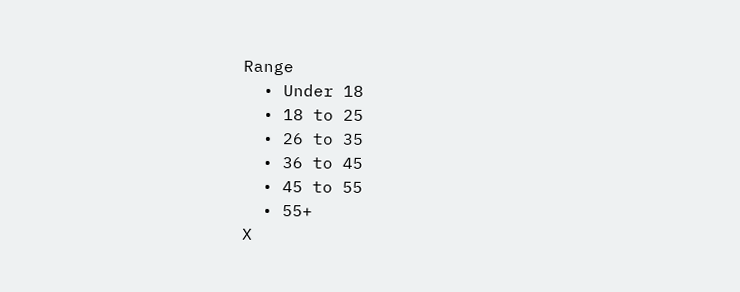Range
  • Under 18
  • 18 to 25
  • 26 to 35
  • 36 to 45
  • 45 to 55
  • 55+
X